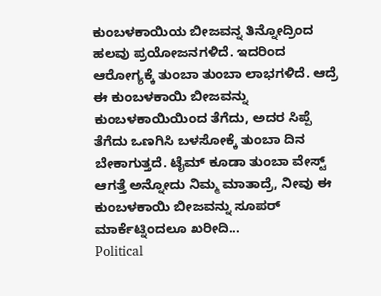ಕುಂಬಳಕಾಯಿಯ ಬೀಜವನ್ನ ತಿನ್ನೋದ್ರಿಂದ ಹಲವು ಪ್ರಯೋಜನಗಳಿದೆ. ಇದರಿಂದ ಆರೋಗ್ಯಕ್ಕೆ ತುಂಬಾ ತುಂಬಾ ಲಾಭಗಳಿದೆ. ಆದ್ರೆ ಈ ಕುಂಬಳಕಾಯಿ ಬೀಜವನ್ನು ಕುಂಬಳಕಾಯಿಯಿಂದ ತೆಗೆದು, ಅದರ ಸಿಪ್ಪೆ ತೆಗೆದು ಒಣಗಿಸಿ ಬಳಸೋಕ್ಕೆ ತುಂಬಾ ದಿನ ಬೇಕಾಗುತ್ತದೆ. ಟೈಮ್ ಕೂಡಾ ತುಂಬಾ ವೇಸ್ಟ್ ಆಗತ್ತೆ ಅನ್ನೋದು ನಿಮ್ಮ ಮಾತಾದ್ರೆ, ನೀವು ಈ ಕುಂಬಳಕಾಯಿ ಬೀಜವನ್ನು ಸೂಪರ್ ಮಾರ್ಕೆಟ್ನಿಂದಲೂ ಖರೀದಿ...
Political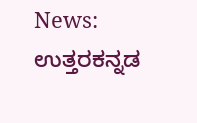News: ಉತ್ತರಕನ್ನಡ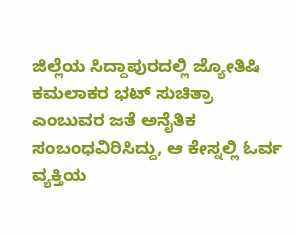ಜಿಲ್ಲೆಯ ಸಿದ್ದಾಪುರದಲ್ಲಿ ಜ್ಯೋತಿಷಿ ಕಮಲಾಕರ ಭಟ್ ಸುಚಿತ್ರಾ ಎಂಬುವರ ಜತೆ ಅನೈತಿಕ ಸಂಬಂಧವಿರಿಸಿದ್ದು, ಆ ಕೇಸ್ನಲ್ಲಿ ಓರ್ವ ವ್ಯಕ್ತಿಯ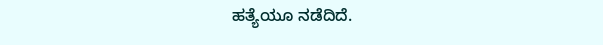ಹತ್ಯೆಯೂ ನಡೆದಿದೆ.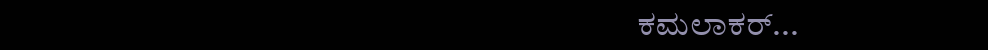ಕಮಲಾಕರ್...